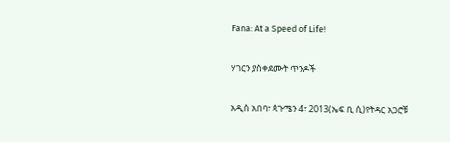Fana: At a Speed of Life!

ሃገርን ያስቀደሙት ጥንዶች

አዲስ አበባ፣ ጳጉሜን 4፣ 2013(ኤፍ ቢ ሲ)የትዳር አጋሮቹ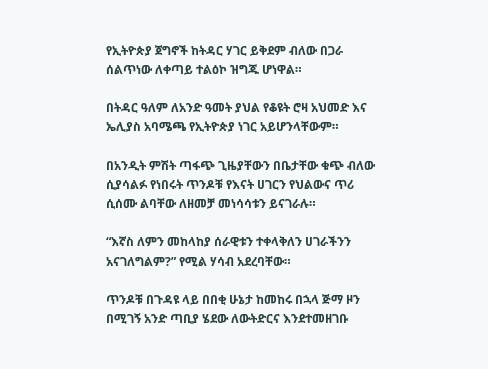የኢትዮጵያ ጀግኖች ከትዳር ሃገር ይቅደም ብለው በጋራ ሰልጥነው ለቀጣይ ተልዕኮ ዝግጁ ሆነዋል።

በትዳር ዓለም ለአንድ ዓመት ያህል የቆዩት ሮዛ አህመድ እና ኤሊያስ አባሜጫ የኢትዮጵያ ነገር አይሆንላቸውም።

በአንዲት ምሽት ጣፋጭ ጊዜያቸውን በቤታቸው ቁጭ ብለው ሲያሳልፉ የነበሩት ጥንዶቹ የእናት ሀገርን የህልውና ጥሪ ሲሰሙ ልባቸው ለዘመቻ መነሳሳቱን ይናገራሉ።

“እኛስ ለምን መከላከያ ሰራዊቱን ተቀላቅለን ሀገራችንን አናገለግልም?” የሚል ሃሳብ አደረባቸው።

ጥንዶቹ በጉዳዩ ላይ በበቂ ሁኔታ ከመከሩ በኋላ ጅማ ዞን በሚገኝ አንድ ጣቢያ ሄደው ለውትድርና እንደተመዘገቡ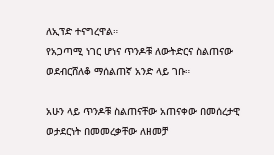ለኢፕድ ተናግረዋል።
የአጋጣሚ ነገር ሆነና ጥንዶቹ ለውትድርና ስልጠናው ወደብርሸለቆ ማሰልጠኛ አንድ ላይ ገቡ።

አሁን ላይ ጥንዶቹ ስልጠናቸው አጠናቀው በመሰረታዊ ወታደርነት በመመረቃቸው ለዘመቻ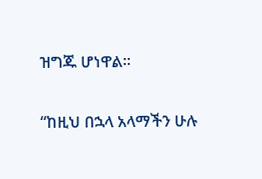ዝግጁ ሆነዋል።

“ከዚህ በኋላ አላማችን ሁሉ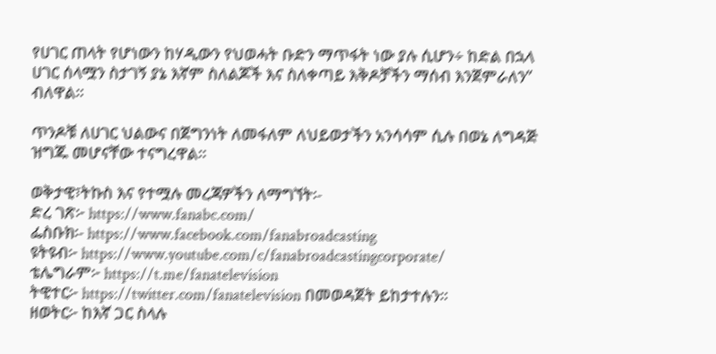የሀገር ጠላት የሆነውን ከሃዲውን የህወሓት ቡድን ማጥፋት ነው ያሉ ሲሆን÷ ከድል በኋላ ሀገር ሰላሟን ስታገኝ ያኔ እኛም ስለልጆች እና ስለቀጣይ እቅዶቻችን ማሰብ እንጀምራለን” ብለዋል።

ጥንዶቹ ለሀገር ህልውና በጀግንነት ለመፋለም ለህይወታችን አንሳሳም ሲሉ በወኔ ለግዳጅ ዝግጁ መሆናቸው ተናግረዋል።

ወቅታዊ፣ትኩስ እና የተሟሉ መረጃዎችን ለማግኘት፡-
ድረ ገጽ፦ https://www.fanabc.com/
ፌስቡክ፡- https://www.facebook.com/fanabroadcasting
ዩትዩብ፦ https://www.youtube.com/c/fanabroadcastingcorporate/
ቴሌግራም፦ https://t.me/fanatelevision
ትዊተር፦ https://twitter.com/fanatelevision በመወዳጀት ይከታተሉን፡፡
ዘወትር፦ ከእኛ ጋር ስላሉ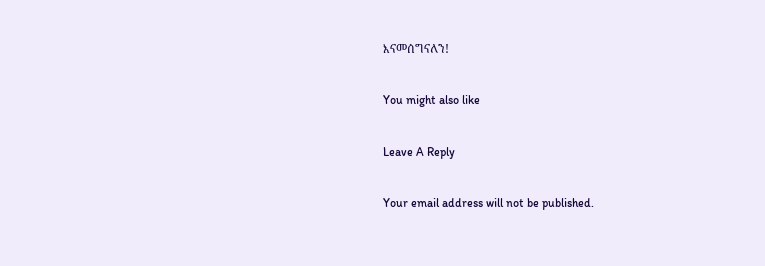እናመሰግናለን!

You might also like

Leave A Reply

Your email address will not be published.